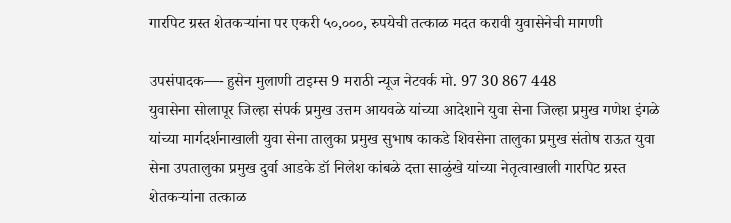गारपिट ग्रस्त शेतकऱ्यांना पर एकरी ५०,०००, रुपयेची तत्काळ मदत करावी युवासेनेची मागणी

उपसंपादक—- हुसेन मुलाणी टाइम्स 9 मराठी न्यूज नेटवर्क मो. 97 30 867 448
युवासेना सोलापूर जिल्हा संपर्क प्रमुख उत्तम आयवळे यांच्या आदेशाने युवा सेना जिल्हा प्रमुख गणेश इंगळे यांच्या मार्गदर्शनाखाली युवा सेना तालुका प्रमुख सुभाष काकडे शिवसेना तालुका प्रमुख संतोष राऊत युवा सेना उपतालुका प्रमुख दुर्वा आडके डॉ निलेश कांबळे दत्ता साळुंखे यांच्या नेतृत्वाखाली गारपिट ग्रस्त शेतकऱ्यांना तत्काळ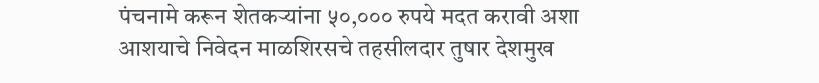पंचनामे करून शेतकऱ्यांना ५०,००० रुपये मदत करावी अशा आशयाचे निवेदन माळशिरसचे तहसीलदार तुषार देशमुख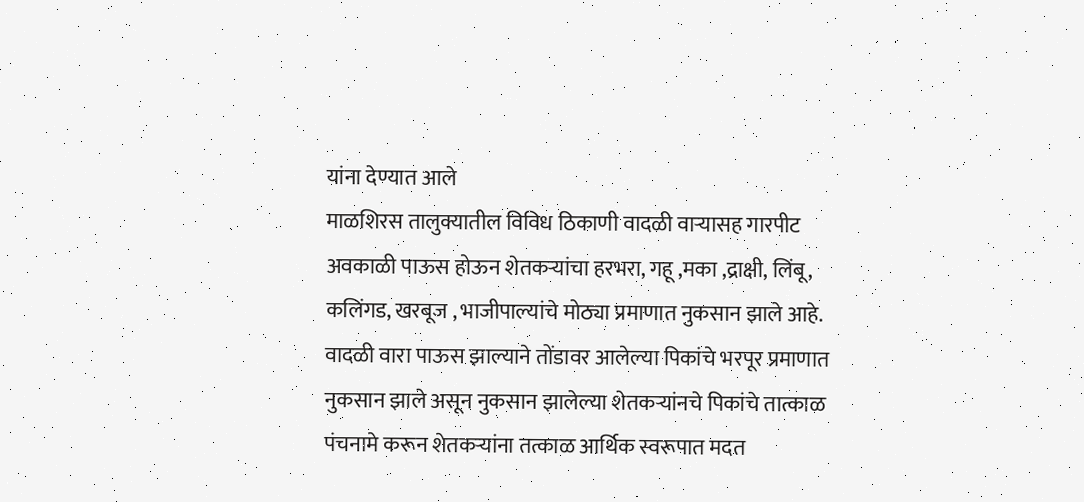यांना देण्यात आले
माळशिरस तालुक्यातील विविध ठिकाणी वादळी वाऱ्यासह गारपीट अवकाळी पाऊस होऊन शेतकऱ्यांचा हरभरा, गहू ,मका ,द्राक्षी, लिंबू, कलिंगड, खरबूज , भाजीपाल्यांचे मोठ्या प्रमाणात नुकसान झाले आहे. वादळी वारा पाऊस झाल्याने तोंडावर आलेल्या पिकांचे भरपूर प्रमाणात नुकसान झाले असून नुकसान झालेल्या शेतकऱ्यांनचे पिकांचे तात्काळ पंचनामे करून शेतकऱ्यांना तत्काळ आर्थिक स्वरूपात मदत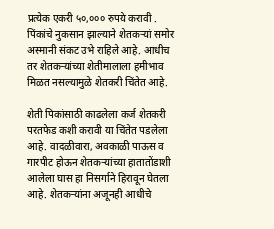प्रत्येक एकरी ५०,००० रुपये करावी . पिंकांचे नुकसान झाल्याने शेतकऱ्यां समोर अस्मानी संकट उभे राहिले आहे. आधीच तर शेतकऱ्यांच्या शेतीमालाला हमीभाव मिळत नसल्यामुळे शेतकरी चिंतेत आहे.

शेती पिकांसाठी काढलेला कर्ज शेतकरी परतफेड कशी करावी या चिंतेत पडलेला आहे. वादळीवारा, अवकाळी पाऊस व गारपीट होऊन शेतकऱ्यांच्या हातातोंडाशी आलेला घास हा निसर्गाने हिरावून घेतला आहे. शेतकऱ्यांना अजूनही आधीचे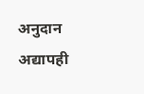अनुदान अद्यापही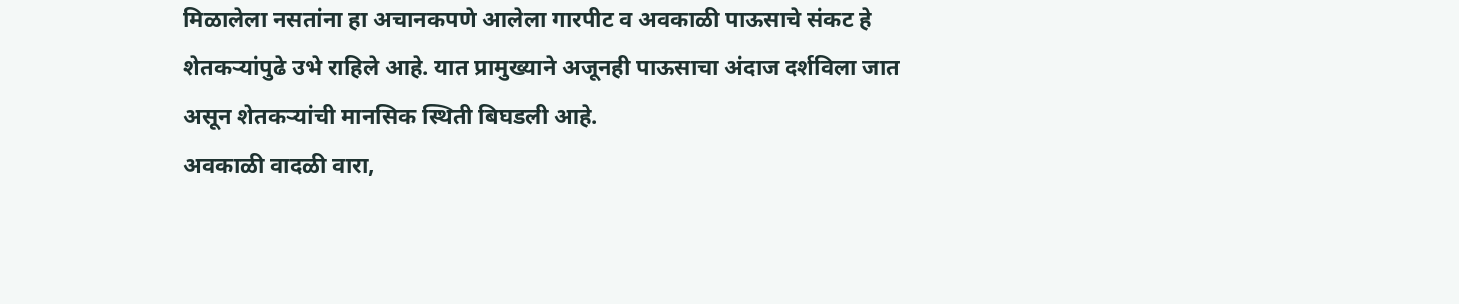मिळालेला नसतांना हा अचानकपणे आलेला गारपीट व अवकाळी पाऊसाचे संकट हे शेतकऱ्यांपुढे उभे राहिले आहे. यात प्रामुख्याने अजूनही पाऊसाचा अंदाज दर्शविला जात असून शेतकऱ्यांची मानसिक स्थिती बिघडली आहे.
अवकाळी वादळी वारा,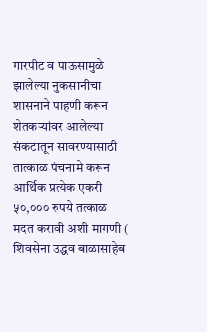गारपीट व पाऊसामुळे झालेल्या नुकसानीचा शासनाने पाहणी करून शेतकऱ्यांवर आलेल्या संकटातून सावरण्यासाठी तात्काळ पंचनामे करून आर्थिक प्रत्येक एकरी ५०,००० रुपये तत्काळ मदत करावी अशी मागणी ( शिवसेना उद्धव बाळासाहेब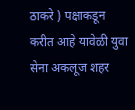ठाकरे ) पक्षाकडून करीत आहे यावेळी युवा सेना अकलूज शहर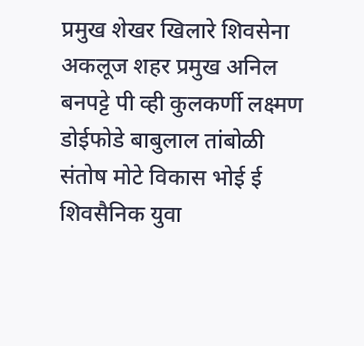प्रमुख शेखर खिलारे शिवसेना अकलूज शहर प्रमुख अनिल बनपट्टे पी व्ही कुलकर्णी लक्ष्मण डोईफोडे बाबुलाल तांबोळी संतोष मोटे विकास भोई ई शिवसैनिक युवा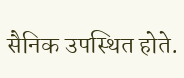सैनिक उपस्थित होते.